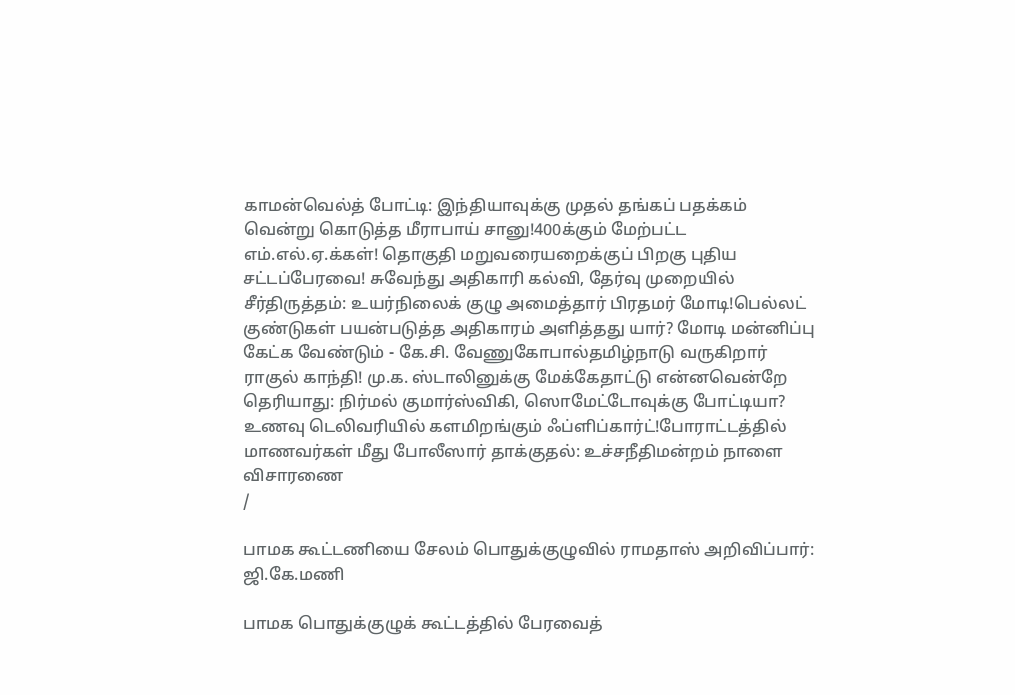காமன்வெல்த் போட்டி: இந்தியாவுக்கு முதல் தங்கப் பதக்கம் வென்று கொடுத்த மீராபாய் சானு!400க்கும் மேற்பட்ட எம்.எல்.ஏ.க்கள்! தொகுதி மறுவரையறைக்குப் பிறகு புதிய சட்டப்பேரவை! சுவேந்து அதிகாரி கல்வி, தேர்வு முறையில் சீர்திருத்தம்: உயர்நிலைக் குழு அமைத்தார் பிரதமர் மோடி!பெல்லட் குண்டுகள் பயன்படுத்த அதிகாரம் அளித்தது யார்? மோடி மன்னிப்பு கேட்க வேண்டும் - கே.சி. வேணுகோபால்தமிழ்நாடு வருகிறார் ராகுல் காந்தி! மு.க. ஸ்டாலினுக்கு மேக்கேதாட்டு என்னவென்றே தெரியாது: நிர்மல் குமார்ஸ்விகி, ஸொமேட்டோவுக்கு போட்டியா? உணவு டெலிவரியில் களமிறங்கும் ஃப்ளிப்கார்ட்!போராட்டத்தில் மாணவர்கள் மீது போலீஸார் தாக்குதல்: உச்சநீதிமன்றம் நாளை விசாரணை
/

பாமக கூட்டணியை சேலம் பொதுக்குழுவில் ராமதாஸ் அறிவிப்பார்: ஜி.கே.மணி

பாமக பொதுக்குழுக் கூட்டத்தில் பேரவைத்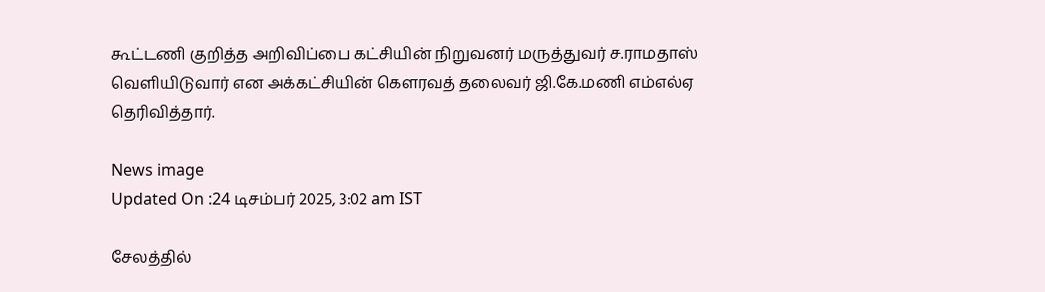கூட்டணி குறித்த அறிவிப்பை கட்சியின் நிறுவனர் மருத்துவர் ச.ராமதாஸ் வெளியிடுவார் என அக்கட்சியின் கெளரவத் தலைவர் ஜி.கே.மணி எம்எல்ஏ தெரிவித்தார்.

News image
Updated On :24 டிசம்பர் 2025, 3:02 am IST

சேலத்தில்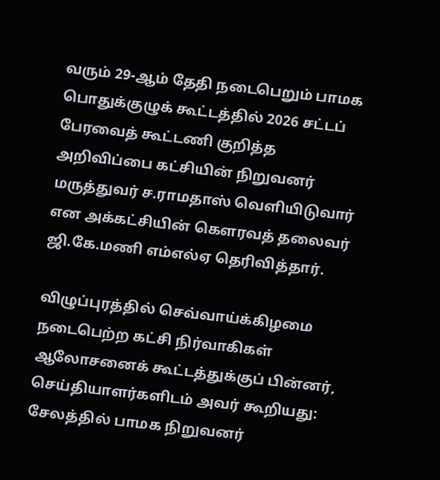வரும் 29-ஆம் தேதி நடைபெறும் பாமக பொதுக்குழுக் கூட்டத்தில் 2026 சட்டப் பேரவைத் கூட்டணி குறித்த அறிவிப்பை கட்சியின் நிறுவனர் மருத்துவர் ச.ராமதாஸ் வெளியிடுவார் என அக்கட்சியின் கெளரவத் தலைவர் ஜி.கே.மணி எம்எல்ஏ தெரிவித்தார்.

விழுப்புரத்தில் செவ்வாய்க்கிழமை நடைபெற்ற கட்சி நிர்வாகிகள் ஆலோசனைக் கூட்டத்துக்குப் பின்னர், செய்தியாளர்களிடம் அவர் கூறியது: சேலத்தில் பாமக நிறுவனர்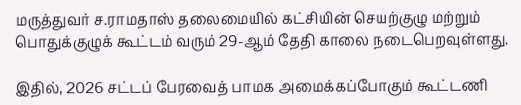மருத்துவர் ச.ராமதாஸ் தலைமையில் கட்சியின் செயற்குழு மற்றும் பொதுக்குழுக் கூட்டம் வரும் 29-ஆம் தேதி காலை நடைபெறவுள்ளது.

இதில், 2026 சட்டப் பேரவைத் பாமக அமைக்கப்போகும் கூட்டணி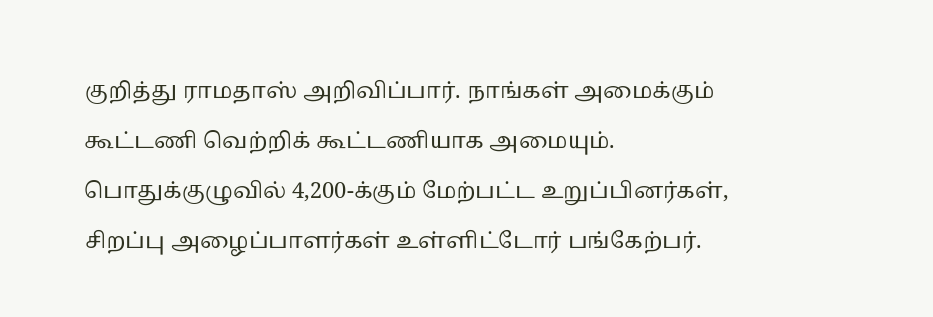குறித்து ராமதாஸ் அறிவிப்பார். நாங்கள் அமைக்கும் கூட்டணி வெற்றிக் கூட்டணியாக அமையும். பொதுக்குழுவில் 4,200-க்கும் மேற்பட்ட உறுப்பினர்கள், சிறப்பு அழைப்பாளர்கள் உள்ளிட்டோர் பங்கேற்பர்.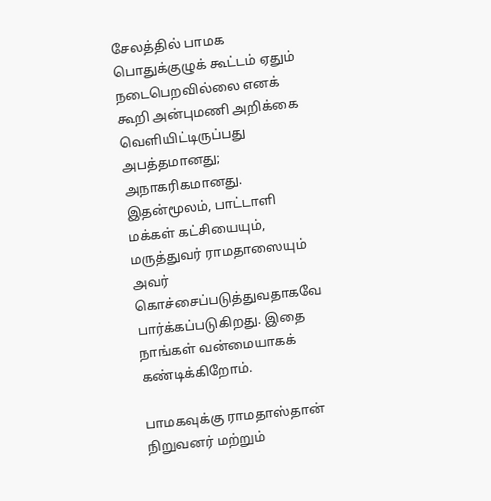சேலத்தில் பாமக பொதுக்குழுக் கூட்டம் ஏதும் நடைபெறவில்லை எனக் கூறி அன்புமணி அறிக்கை வெளியிட்டிருப்பது அபத்தமானது; அநாகரிகமானது. இதன்மூலம், பாட்டாளி மக்கள் கட்சியையும், மருத்துவர் ராமதாஸையும் அவர் கொச்சைப்படுத்துவதாகவே பார்க்கப்படுகிறது. இதை நாங்கள் வன்மையாகக் கண்டிக்கிறோம்.

பாமகவுக்கு ராமதாஸ்தான் நிறுவனர் மற்றும்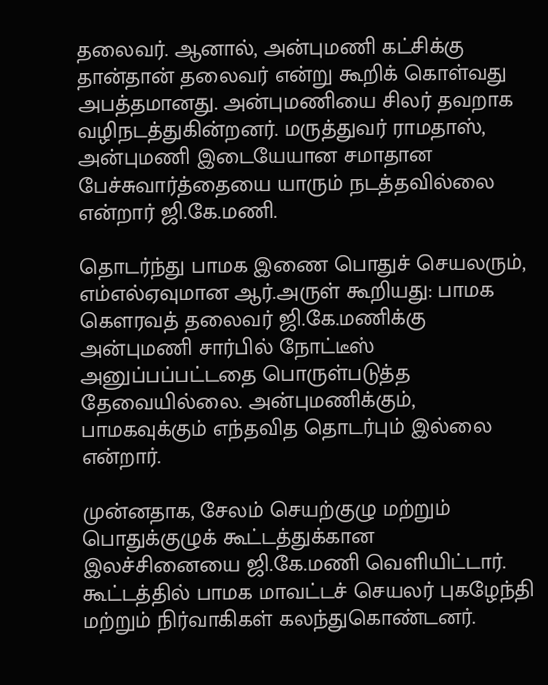தலைவர். ஆனால், அன்புமணி கட்சிக்கு தான்தான் தலைவர் என்று கூறிக் கொள்வது அபத்தமானது. அன்புமணியை சிலர் தவறாக வழிநடத்துகின்றனர். மருத்துவர் ராமதாஸ், அன்புமணி இடையேயான சமாதான பேச்சுவார்த்தையை யாரும் நடத்தவில்லை என்றார் ஜி.கே.மணி.

தொடர்ந்து பாமக இணை பொதுச் செயலரும், எம்எல்ஏவுமான ஆர்.அருள் கூறியது: பாமக கெளரவத் தலைவர் ஜி.கே.மணிக்கு அன்புமணி சார்பில் நோட்டீஸ் அனுப்பப்பட்டதை பொருள்படுத்த தேவையில்லை. அன்புமணிக்கும், பாமகவுக்கும் எந்தவித தொடர்பும் இல்லை என்றார்.

முன்னதாக, சேலம் செயற்குழு மற்றும் பொதுக்குழுக் கூட்டத்துக்கான இலச்சினையை ஜி.கே.மணி வெளியிட்டார். கூட்டத்தில் பாமக மாவட்டச் செயலர் புகழேந்தி மற்றும் நிர்வாகிகள் கலந்துகொண்டனர்.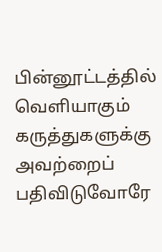பின்னூட்டத்தில் வெளியாகும் கருத்துகளுக்கு அவற்றைப் பதிவிடுவோரே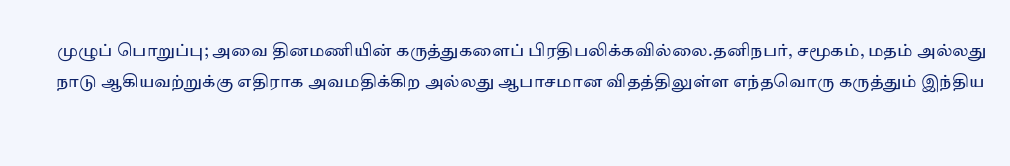முழுப் பொறுப்பு; அவை தினமணியின் கருத்துகளைப் பிரதிபலிக்கவில்லை.தனிநபர், சமூகம், மதம் அல்லது நாடு ஆகியவற்றுக்கு எதிராக அவமதிக்கிற அல்லது ஆபாசமான விதத்திலுள்ள எந்தவொரு கருத்தும் இந்திய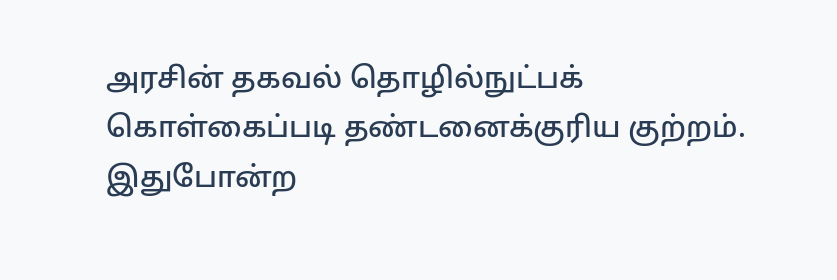அரசின் தகவல் தொழில்நுட்பக் கொள்கைப்படி தண்டனைக்குரிய குற்றம். இதுபோன்ற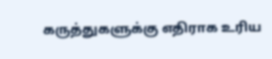கருத்துகளுக்கு எதிராக உரிய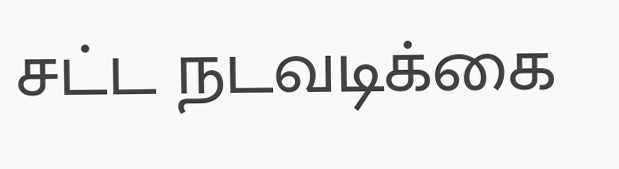சட்ட நடவடிக்கை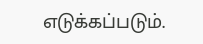எடுக்கப்படும்.